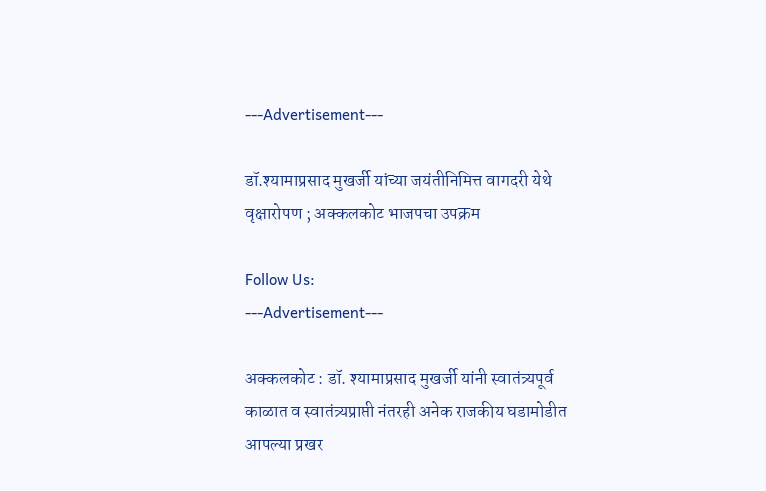---Advertisement---

डॉ.श्यामाप्रसाद मुखर्जी यांच्या जयंतीनिमित्त वागदरी येथे वृक्षारोपण ; अक्कलकोट भाजपचा उपक्रम

Follow Us:
---Advertisement---

अक्कलकोट : डॉ. श्यामाप्रसाद मुखर्जी यांनी स्वातंत्र्यपूर्व काळात व स्वातंत्र्यप्राप्ती नंतरही अनेक राजकीय घडामोडीत आपल्या प्रखर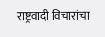राष्ट्रवादी विचारांचा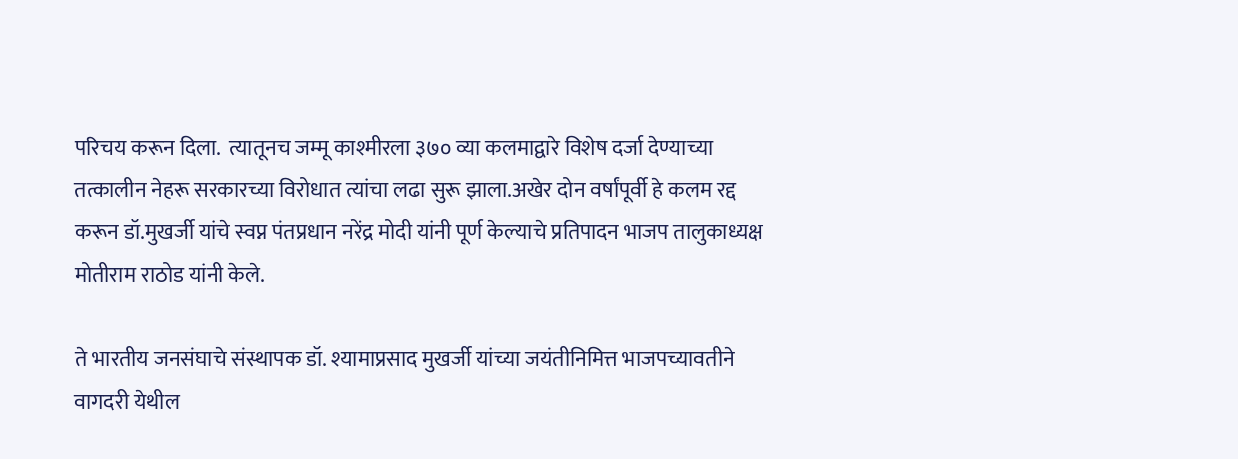परिचय करून दिला.  त्यातूनच जम्मू काश्मीरला ३७० व्या कलमाद्वारे विशेष दर्जा देण्याच्या तत्कालीन नेहरू सरकारच्या विरोधात त्यांचा लढा सुरू झाला.अखेर दोन वर्षांपूर्वी हे कलम रद्द करून डॉ.मुखर्जी यांचे स्वप्न पंतप्रधान नरेंद्र मोदी यांनी पूर्ण केल्याचे प्रतिपादन भाजप तालुकाध्यक्ष मोतीराम राठोड यांनी केले.

ते भारतीय जनसंघाचे संस्थापक डॉ. श्यामाप्रसाद मुखर्जी यांच्या जयंतीनिमित्त भाजपच्यावतीने वागदरी येथील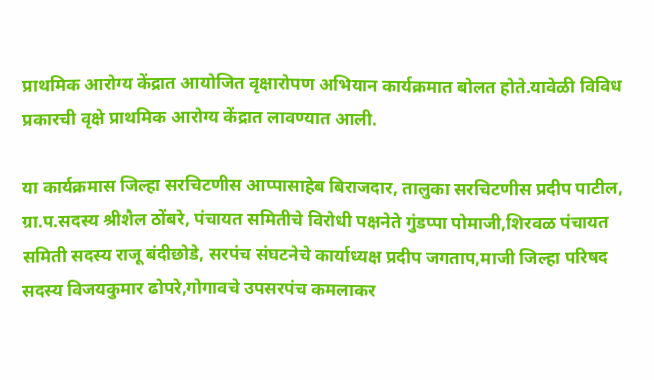प्राथमिक आरोग्य केंद्रात आयोजित वृक्षारोपण अभियान कार्यक्रमात बोलत होते.यावेळी विविध प्रकारची वृक्षे प्राथमिक आरोग्य केंद्रात लावण्यात आली.

या कार्यक्रमास जिल्हा सरचिटणीस आप्पासाहेब बिराजदार, तालुका सरचिटणीस प्रदीप पाटील, ग्रा.प.सदस्य श्रीशैल ठोंबरे, पंचायत समितीचे विरोधी पक्षनेते गुंडप्पा पोमाजी,शिरवळ पंचायत समिती सदस्य राजू बंदीछोडे, सरपंच संघटनेचे कार्याध्यक्ष प्रदीप जगताप,माजी जिल्हा परिषद सदस्य विजयकुमार ढोपरे,गोगावचे उपसरपंच कमलाकर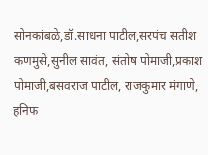सोनकांबळे,डॉ.साधना पाटील,सरपंच सतीश कणमुसे,सुनील सावंत, संतोष पोमाजी,प्रकाश पोमाजी,बसवराज पाटील, राजकुमार मंगाणे, हनिफ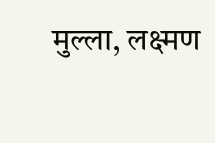मुल्ला, लक्ष्मण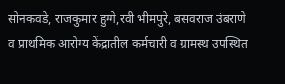सोनकवडे, राजकुमार हुग्गे,रवी भीमपुरे, बसवराज उंबराणे व प्राथमिक आरोग्य केंद्रातील कर्मचारी व ग्रामस्थ उपस्थित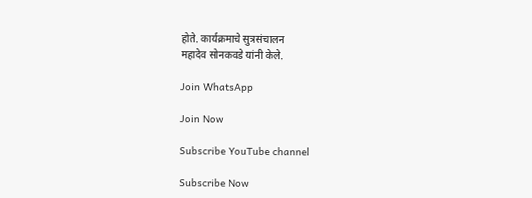होते. कार्यक्रमाचे सुत्रसंचालन
महादेव सोनकवडे यांनी केले.

Join WhatsApp

Join Now

Subscribe YouTube channel

Subscribe Now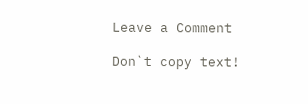Leave a Comment

Don`t copy text!